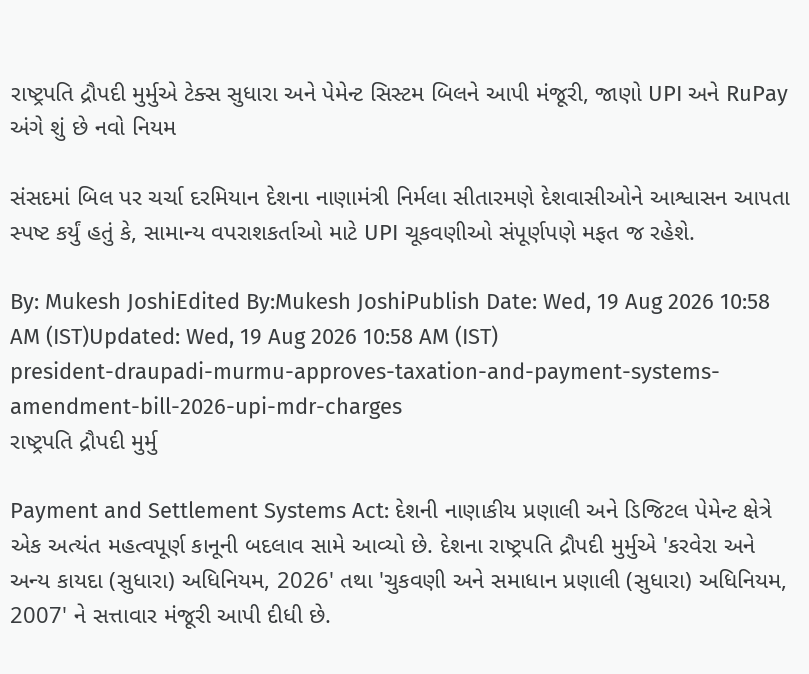રાષ્ટ્રપતિ દ્રૌપદી મુર્મુએ ટેક્સ સુધારા અને પેમેન્ટ સિસ્ટમ બિલને આપી મંજૂરી, જાણો UPI અને RuPay અંગે શું છે નવો નિયમ

સંસદમાં બિલ પર ચર્ચા દરમિયાન દેશના નાણામંત્રી નિર્મલા સીતારમણે દેશવાસીઓને આશ્વાસન આપતા સ્પષ્ટ કર્યું હતું કે, સામાન્ય વપરાશકર્તાઓ માટે UPI ચૂકવણીઓ સંપૂર્ણપણે મફત જ રહેશે.

By: Mukesh JoshiEdited By:Mukesh JoshiPublish Date: Wed, 19 Aug 2026 10:58 AM (IST)Updated: Wed, 19 Aug 2026 10:58 AM (IST)
president-draupadi-murmu-approves-taxation-and-payment-systems-amendment-bill-2026-upi-mdr-charges
રાષ્ટ્રપતિ દ્રૌપદી મુર્મુ

Payment and Settlement Systems Act: દેશની નાણાકીય પ્રણાલી અને ડિજિટલ પેમેન્ટ ક્ષેત્રે એક અત્યંત મહત્વપૂર્ણ કાનૂની બદલાવ સામે આવ્યો છે. દેશના રાષ્ટ્રપતિ દ્રૌપદી મુર્મુએ 'કરવેરા અને અન્ય કાયદા (સુધારા) અધિનિયમ, 2026' તથા 'ચુકવણી અને સમાધાન પ્રણાલી (સુધારા) અધિનિયમ, 2007' ને સત્તાવાર મંજૂરી આપી દીધી છે.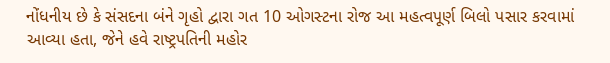નોંધનીય છે કે સંસદના બંને ગૃહો દ્વારા ગત 10 ઓગસ્ટના રોજ આ મહત્વપૂર્ણ બિલો પસાર કરવામાં આવ્યા હતા, જેને હવે રાષ્ટ્રપતિની મહોર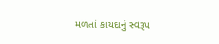મળતાં કાયદાનું સ્વરૂપ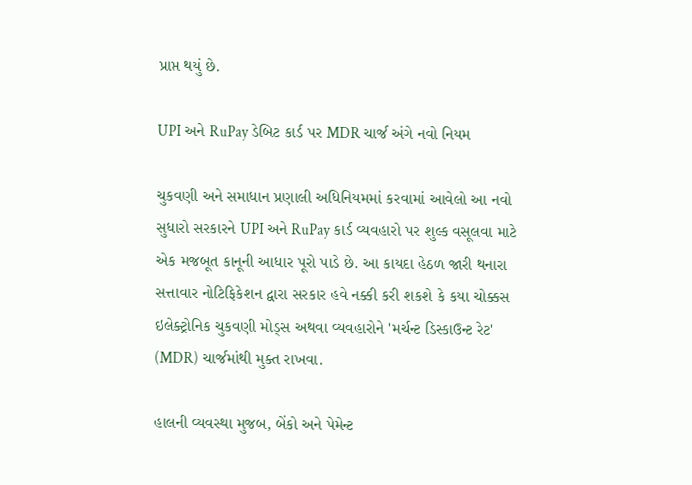પ્રાપ્ત થયું છે.

UPI અને RuPay ડેબિટ કાર્ડ પર MDR ચાર્જ અંગે નવો નિયમ

ચુકવણી અને સમાધાન પ્રણાલી અધિનિયમમાં કરવામાં આવેલો આ નવો સુધારો સરકારને UPI અને RuPay કાર્ડ વ્યવહારો પર શુલ્ક વસૂલવા માટે એક મજબૂત કાનૂની આધાર પૂરો પાડે છે. આ કાયદા હેઠળ જારી થનારા સત્તાવાર નોટિફિકેશન દ્વારા સરકાર હવે નક્કી કરી શકશે કે કયા ચોક્કસ ઇલેક્ટ્રોનિક ચુકવણી મોડ્સ અથવા વ્યવહારોને 'મર્ચન્ટ ડિસ્કાઉન્ટ રેટ' (MDR) ચાર્જમાંથી મુક્ત રાખવા.

હાલની વ્યવસ્થા મુજબ, બેંકો અને પેમેન્ટ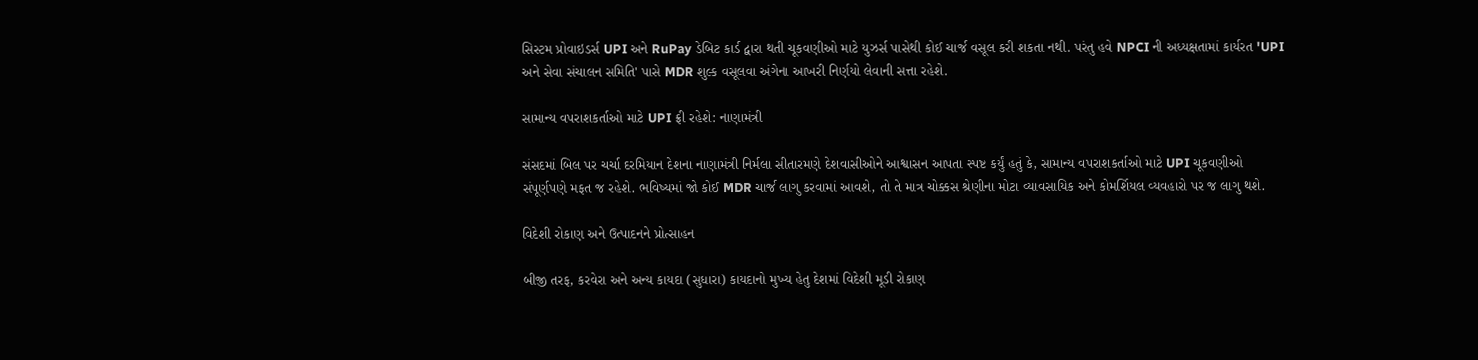સિસ્ટમ પ્રોવાઇડર્સ UPI અને RuPay ડેબિટ કાર્ડ દ્વારા થતી ચૂકવણીઓ માટે યુઝર્સ પાસેથી કોઈ ચાર્જ વસૂલ કરી શકતા નથી. પરંતુ હવે NPCI ની અધ્યક્ષતામાં કાર્યરત 'UPI અને સેવા સંચાલન સમિતિ' પાસે MDR શુલ્ક વસૂલવા અંગેના આખરી નિર્ણયો લેવાની સત્તા રહેશે.

સામાન્ય વપરાશકર્તાઓ માટે UPI ફ્રી રહેશે: નાણામંત્રી

સંસદમાં બિલ પર ચર્ચા દરમિયાન દેશના નાણામંત્રી નિર્મલા સીતારમણે દેશવાસીઓને આશ્વાસન આપતા સ્પષ્ટ કર્યું હતું કે, સામાન્ય વપરાશકર્તાઓ માટે UPI ચૂકવણીઓ સંપૂર્ણપણે મફત જ રહેશે. ભવિષ્યમાં જો કોઈ MDR ચાર્જ લાગુ કરવામાં આવશે, તો તે માત્ર ચોક્કસ શ્રેણીના મોટા વ્યાવસાયિક અને કોમર્શિયલ વ્યવહારો પર જ લાગુ થશે.

વિદેશી રોકાણ અને ઉત્પાદનને પ્રોત્સાહન

બીજી તરફ, કરવેરા અને અન્ય કાયદા (સુધારા) કાયદાનો મુખ્ય હેતુ દેશમાં વિદેશી મૂડી રોકાણ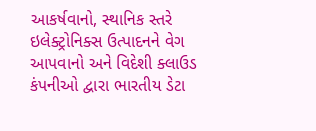આકર્ષવાનો, સ્થાનિક સ્તરે ઇલેક્ટ્રોનિક્સ ઉત્પાદનને વેગ આપવાનો અને વિદેશી ક્લાઉડ કંપનીઓ દ્વારા ભારતીય ડેટા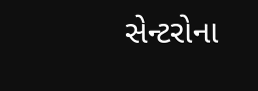સેન્ટરોના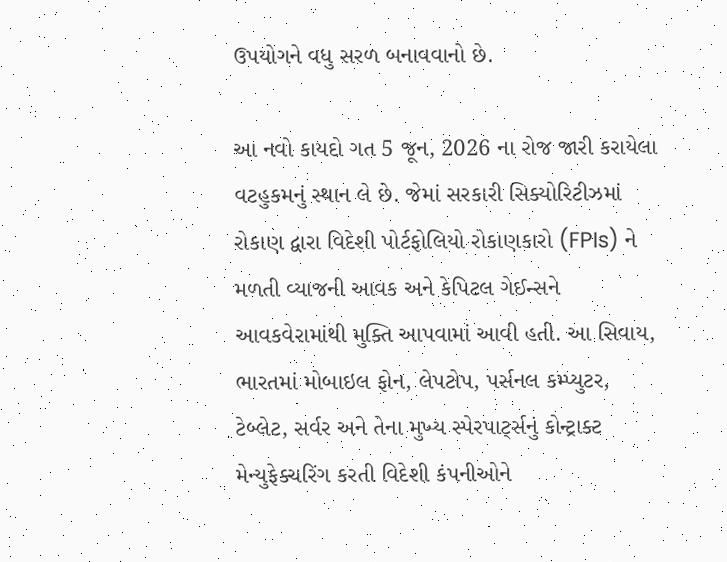ઉપયોગને વધુ સરળ બનાવવાનો છે.

આ નવો કાયદો ગત 5 જૂન, 2026 ના રોજ જારી કરાયેલા વટહુકમનું સ્થાન લે છે. જેમાં સરકારી સિક્યોરિટીઝમાં રોકાણ દ્વારા વિદેશી પોર્ટફોલિયો રોકાણકારો (FPIs) ને મળતી વ્યાજની આવક અને કેપિટલ ગેઈન્સને આવકવેરામાંથી મુક્તિ આપવામાં આવી હતી. આ સિવાય, ભારતમાં મોબાઇલ ફોન, લેપટોપ, પર્સનલ કમ્પ્યુટર, ટેબ્લેટ, સર્વર અને તેના મુખ્ય સ્પેરપાર્ટ્સનું કોન્ટ્રાક્ટ મેન્યુફેક્ચરિંગ કરતી વિદેશી કંપનીઓને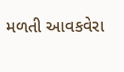મળતી આવકવેરા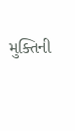મુક્તિની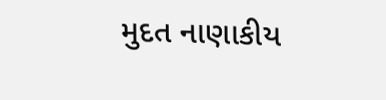મુદત નાણાકીય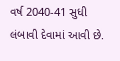વર્ષ 2040-41 સુધી લંબાવી દેવામાં આવી છે.